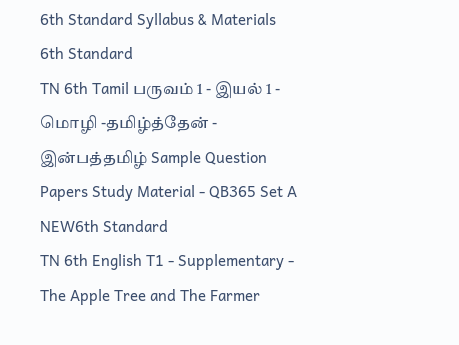6th Standard Syllabus & Materials
6th Standard
TN 6th Tamil பருவம் 1 - இயல் 1 - மொழி -தமிழ்த்தேன் - இன்பத்தமிழ் Sample Question Papers Study Material - QB365 Set A
NEW6th Standard
TN 6th English T1 - Supplementary - The Apple Tree and The Farmer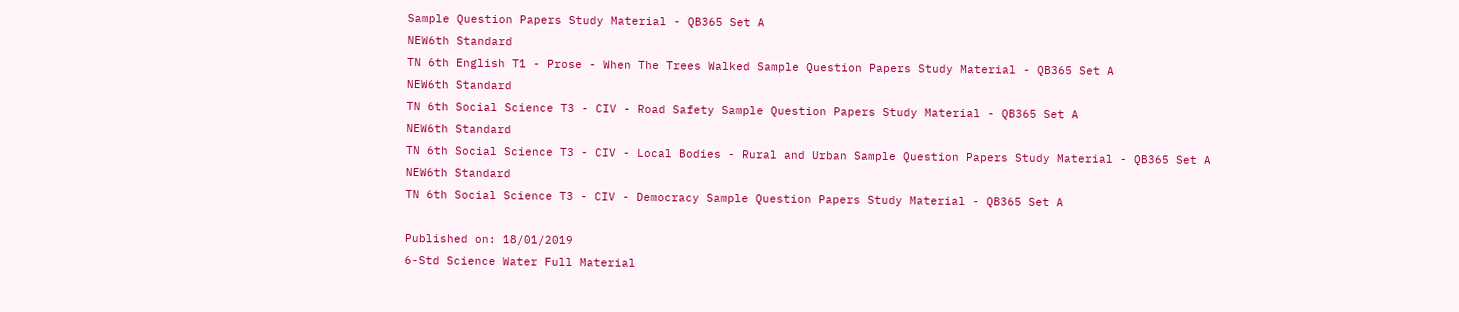Sample Question Papers Study Material - QB365 Set A
NEW6th Standard
TN 6th English T1 - Prose - When The Trees Walked Sample Question Papers Study Material - QB365 Set A
NEW6th Standard
TN 6th Social Science T3 - CIV - Road Safety Sample Question Papers Study Material - QB365 Set A
NEW6th Standard
TN 6th Social Science T3 - CIV - Local Bodies - Rural and Urban Sample Question Papers Study Material - QB365 Set A
NEW6th Standard
TN 6th Social Science T3 - CIV - Democracy Sample Question Papers Study Material - QB365 Set A

Published on: 18/01/2019
6-Std Science Water Full Material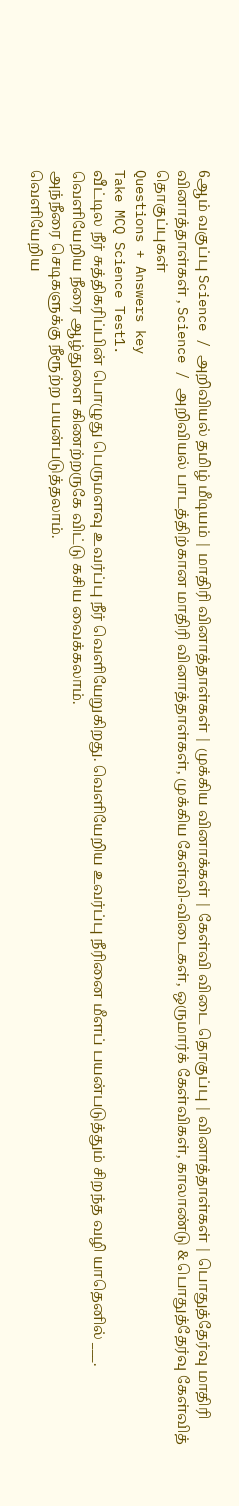6ஆம் வகுப்பு Science / அறிவியல் தமிழ் மீடியம் | மாதிரி வினாத்தாள்கள் | முக்கிய வினாக்கள் | கேள்வி விடை தொகுப்பு | வினாத்தாள்கள் | பொதுத்தேர்வு மாதிரி வினாத்தாள்கள் , Science / அறிவியல் பாடத்திற்கான மாதிரி வினாத்தாள்கள், முக்கிய கேள்வி-விடைகள், ஒருமார்க் கேள்விகள், காலாண்டு & பொதுத்தேர்வு கேள்வித் தொகுப்புகள்
Questions + Answers key
Take MCQ Science Test1.
வீட்டில நீர் சுத்திகரிப்பின் பொழுது பெருமளவு உவர்ப்பு நீர் வெளியேறுகிறது. வெளியேறிய உவர்ப்பு நீரினை மீளப் பயன்படுத்தும் சிறந்த வழி யாதெனில் ___.
வெளியேறிய நீரை ஆழ்துளை கிணற்றருகே விட்டு கசிய வைக்கலாம்.
அந்நீரை செடிகளுக்கு நீரூற்ற பயன்படுத்தலாம்.
வெளியேறிய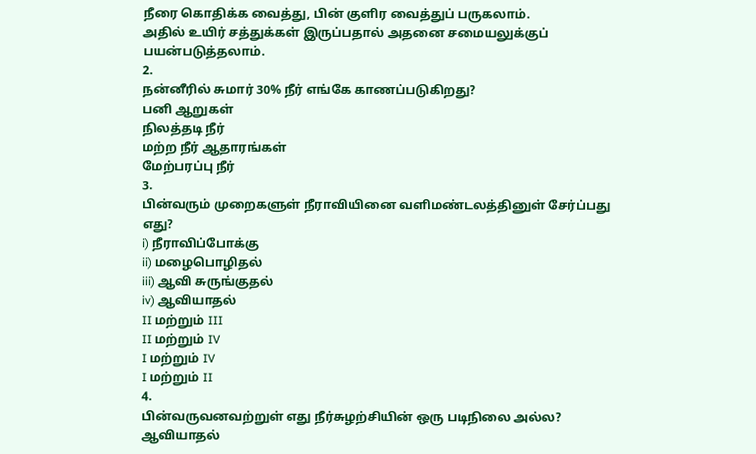நீரை கொதிக்க வைத்து, பின் குளிர வைத்துப் பருகலாம்.
அதில் உயிர் சத்துக்கள் இருப்பதால் அதனை சமையலுக்குப் பயன்படுத்தலாம்.
2.
நன்னீரில் சுமார் 30% நீர் எங்கே காணப்படுகிறது?
பனி ஆறுகள்
நிலத்தடி நீர்
மற்ற நீர் ஆதாரங்கள்
மேற்பரப்பு நீர்
3.
பின்வரும் முறைகளுள் நீராவியினை வளிமண்டலத்தினுள் சேர்ப்பது எது?
i) நீராவிப்போக்கு
ii) மழைபொழிதல்
iii) ஆவி சுருங்குதல்
iv) ஆவியாதல்
II மற்றும் III
II மற்றும் IV
I மற்றும் IV
I மற்றும் II
4.
பின்வருவனவற்றுள் எது நீர்சுழற்சியின் ஒரு படிநிலை அல்ல?
ஆவியாதல்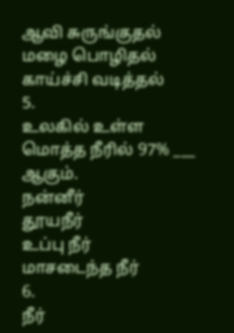ஆவி சுருங்குதல்
மழை பொழிதல்
காய்ச்சி வடித்தல்
5.
உலகில் உள்ள மொத்த நீரில் 97% ___ ஆகும்.
நன்னீர்
தூயநீர்
உப்பு நீர்
மாசடைந்த நீர்
6.
நீர்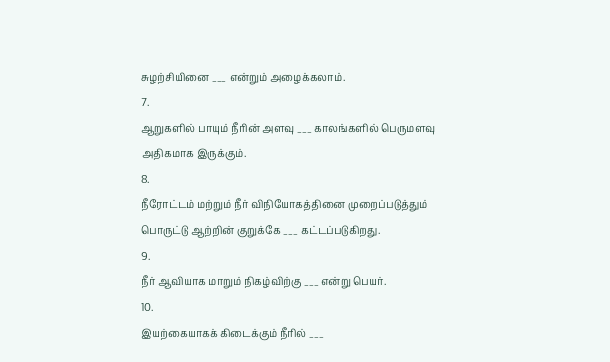சுழற்சியினை ___ என்றும் அழைக்கலாம்.
7.
ஆறுகளில் பாயும் நீரின் அளவு ___ காலங்களில் பெருமளவு அதிகமாக இருக்கும்.
8.
நீரோட்டம் மற்றும் நீர் விநியோகத்தினை முறைப்படுத்தும் பொருட்டு ஆற்றின் குறுக்கே ___ கட்டப்படுகிறது.
9.
நீர் ஆவியாக மாறும் நிகழ்விற்கு ___ என்று பெயர்.
10.
இயற்கையாகக் கிடைக்கும் நீரில் ___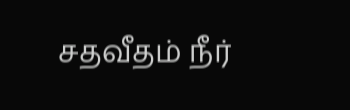சதவீதம் நீர்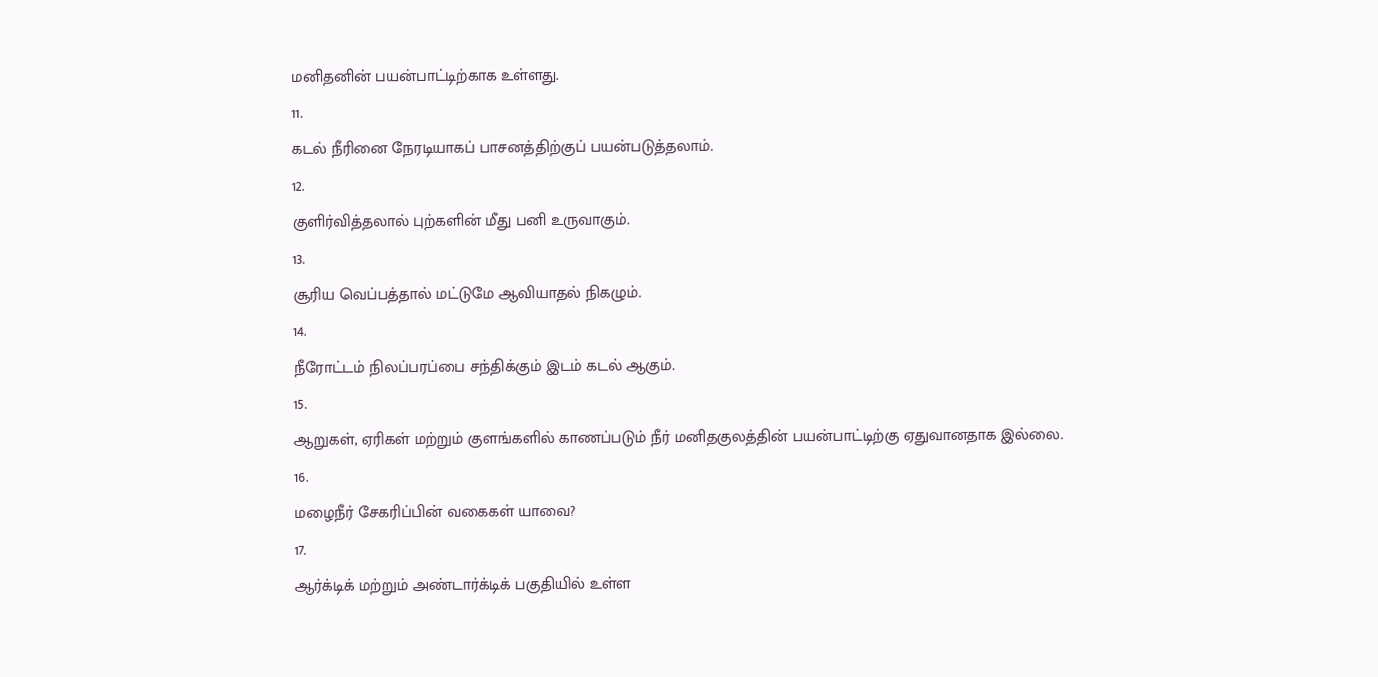மனிதனின் பயன்பாட்டிற்காக உள்ளது.
11.
கடல் நீரினை நேரடியாகப் பாசனத்திற்குப் பயன்படுத்தலாம்.
12.
குளிர்வித்தலால் புற்களின் மீது பனி உருவாகும்.
13.
சூரிய வெப்பத்தால் மட்டுமே ஆவியாதல் நிகழும்.
14.
நீரோட்டம் நிலப்பரப்பை சந்திக்கும் இடம் கடல் ஆகும்.
15.
ஆறுகள், ஏரிகள் மற்றும் குளங்களில் காணப்படும் நீர் மனிதகுலத்தின் பயன்பாட்டிற்கு ஏதுவானதாக இல்லை.
16.
மழைநீர் சேகரிப்பின் வகைகள் யாவை?
17.
ஆர்க்டிக் மற்றும் அண்டார்க்டிக் பகுதியில் உள்ள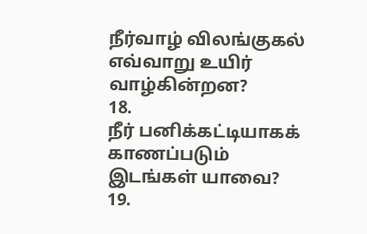நீர்வாழ் விலங்குகல் எவ்வாறு உயிர் வாழ்கின்றன?
18.
நீர் பனிக்கட்டியாகக் காணப்படும் இடங்கள் யாவை?
19.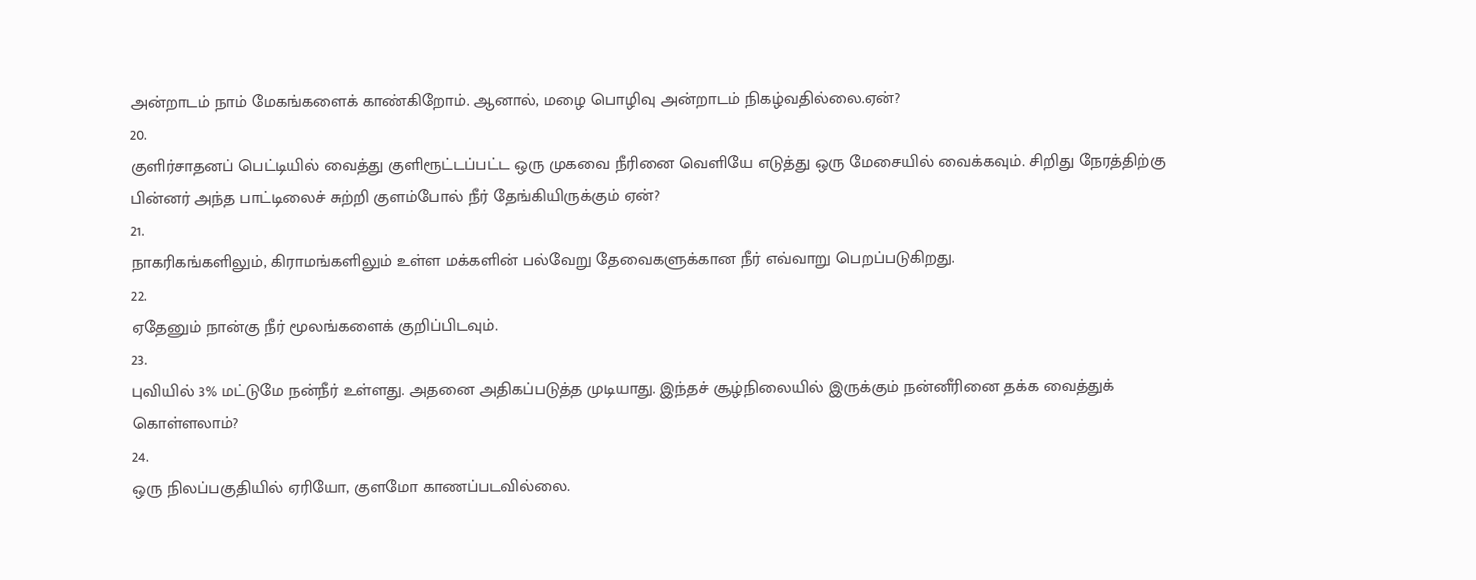அன்றாடம் நாம் மேகங்களைக் காண்கிறோம். ஆனால், மழை பொழிவு அன்றாடம் நிகழ்வதில்லை.ஏன்?
20.
குளிர்சாதனப் பெட்டியில் வைத்து குளிரூட்டப்பட்ட ஒரு முகவை நீரினை வெளியே எடுத்து ஒரு மேசையில் வைக்கவும். சிறிது நேரத்திற்கு பின்னர் அந்த பாட்டிலைச் சுற்றி குளம்போல் நீர் தேங்கியிருக்கும் ஏன்?
21.
நாகரிகங்களிலும், கிராமங்களிலும் உள்ள மக்களின் பல்வேறு தேவைகளுக்கான நீர் எவ்வாறு பெறப்படுகிறது.
22.
ஏதேனும் நான்கு நீர் மூலங்களைக் குறிப்பிடவும்.
23.
புவியில் 3% மட்டுமே நன்நீர் உள்ளது. அதனை அதிகப்படுத்த முடியாது. இந்தச் சூழ்நிலையில் இருக்கும் நன்னீரினை தக்க வைத்துக் கொள்ளலாம்?
24.
ஒரு நிலப்பகுதியில் ஏரியோ, குளமோ காணப்படவில்லை.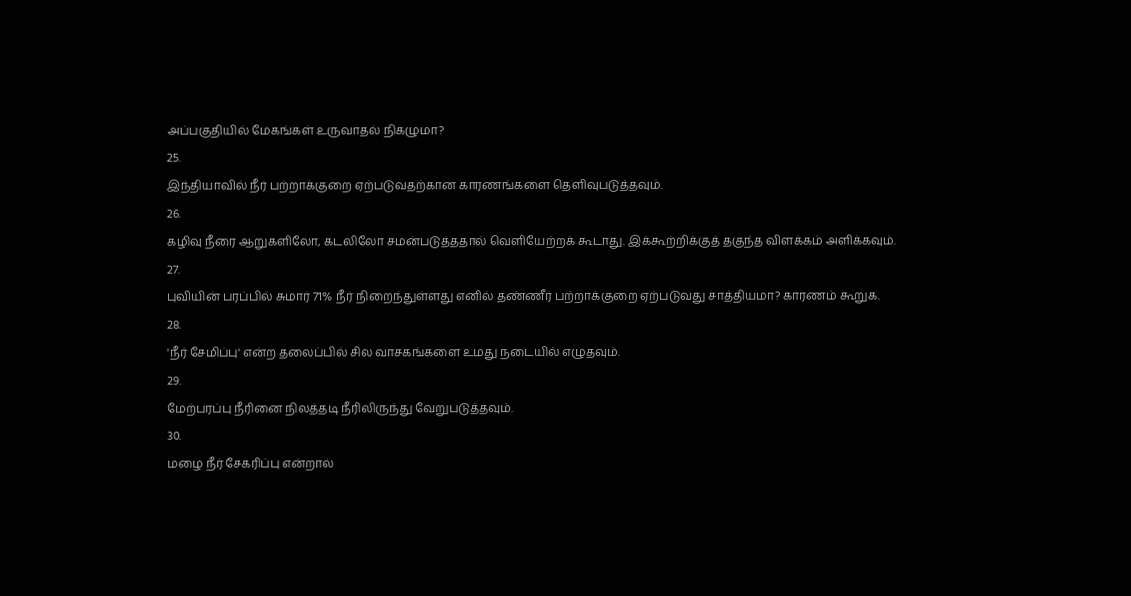அப்பகுதியில் மேகங்கள் உருவாதல் நிகழுமா?
25.
இந்தியாவில் நீர் பற்றாக்குறை ஏற்படுவதற்கான காரணங்களை தெளிவுபடுத்தவும்.
26.
கழிவு நீரை ஆறுகளிலோ, கடலிலோ சமன்படுத்ததால் வெளியேற்றக் கூடாது. இக்கூற்றிக்குத் தகுந்த விளக்கம் அளிக்கவும்.
27.
புவியின் பரப்பில் சுமார் 71% நீர் நிறைந்துள்ளது எனில் தண்ணீர் பற்றாக்குறை ஏற்படுவது சாத்தியமா? காரணம் கூறுக.
28.
'நீர் சேமிப்பு' என்ற தலைப்பில் சில வாசகங்களை உமது நடையில் எழுதவும்.
29.
மேற்பரப்பு நீரினை நிலத்தடி நீரிலிருந்து வேறுபடுத்தவும்.
30.
மழை நீர் சேகரிப்பு என்றால்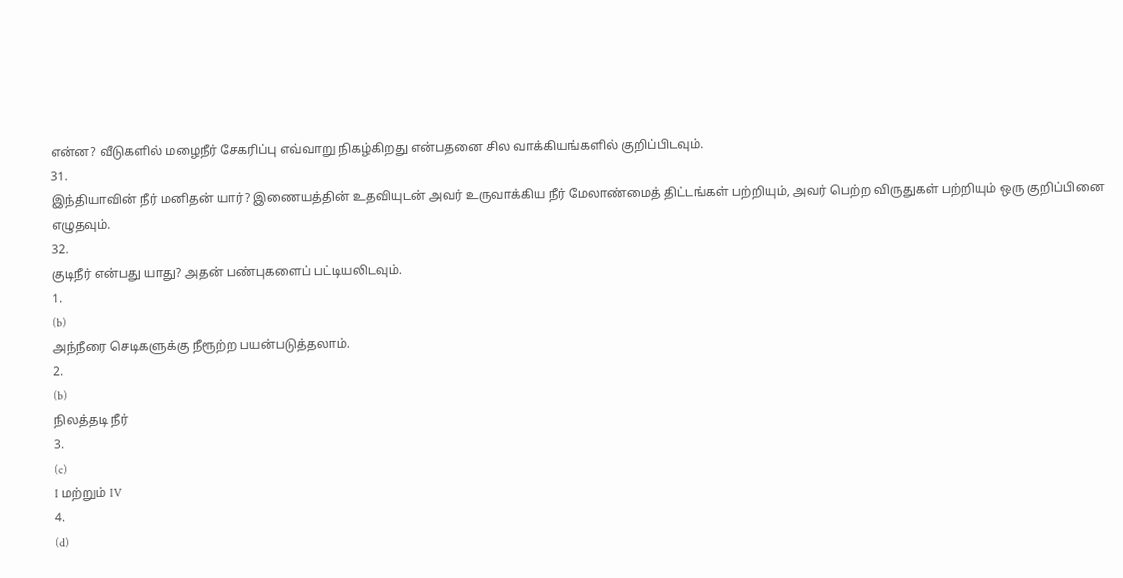என்ன? வீடுகளில் மழைநீர் சேகரிப்பு எவ்வாறு நிகழ்கிறது என்பதனை சில வாக்கியங்களில் குறிப்பிடவும்.
31.
இந்தியாவின் நீர் மனிதன் யார்? இணையத்தின் உதவியுடன் அவர் உருவாக்கிய நீர் மேலாண்மைத் திட்டங்கள் பற்றியும், அவர் பெற்ற விருதுகள் பற்றியும் ஒரு குறிப்பினை எழுதவும்.
32.
குடிநீர் என்பது யாது? அதன் பண்புகளைப் பட்டியலிடவும்.
1.
(b)
அந்நீரை செடிகளுக்கு நீரூற்ற பயன்படுத்தலாம்.
2.
(b)
நிலத்தடி நீர்
3.
(c)
I மற்றும் IV
4.
(d)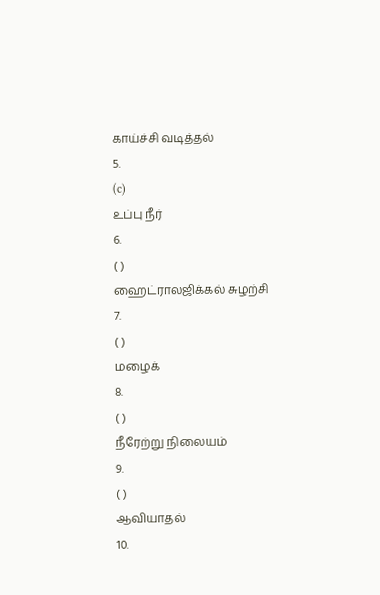காய்ச்சி வடித்தல்
5.
(c)
உப்பு நீர்
6.
( )
ஹைட்ராலஜிக்கல் சுழற்சி
7.
( )
மழைக்
8.
( )
நீரேற்று நிலையம்
9.
( )
ஆவியாதல்
10.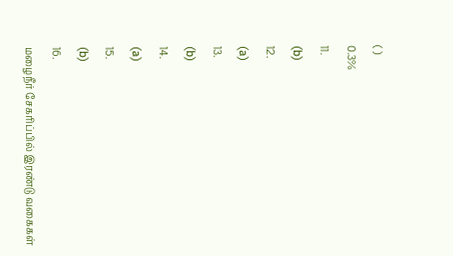( )
0.3%
11.
(b)
12.
(a)
13.
(b)
14.
(a)
15.
(b)
16.
மழைநீர் சேகரிப்பில் இரண்டு வகைகள்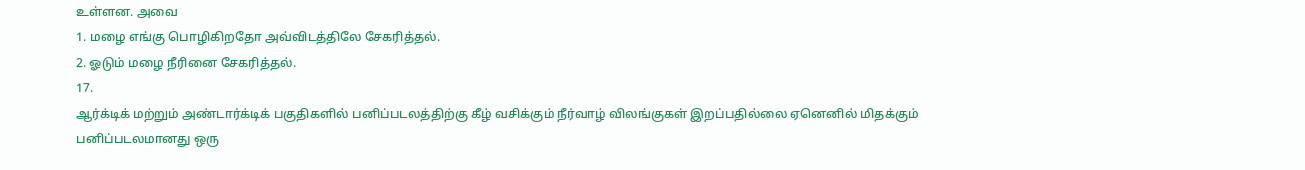உள்ளன. அவை
1. மழை எங்கு பொழிகிறதோ அவ்விடத்திலே சேகரித்தல்.
2. ஓடும் மழை நீரினை சேகரித்தல்.
17.
ஆர்க்டிக் மற்றும் அண்டார்க்டிக் பகுதிகளில் பனிப்படலத்திற்கு கீழ் வசிக்கும் நீர்வாழ் விலங்குகள் இறப்பதில்லை ஏனெனில் மிதக்கும் பனிப்படலமானது ஒரு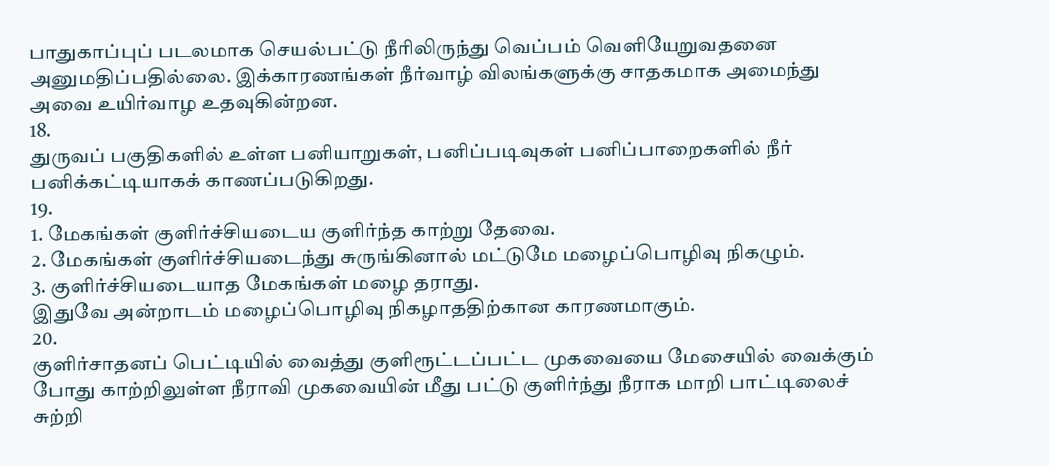பாதுகாப்புப் படலமாக செயல்பட்டு நீரிலிருந்து வெப்பம் வெளியேறுவதனை அனுமதிப்பதில்லை. இக்காரணங்கள் நீர்வாழ் விலங்களுக்கு சாதகமாக அமைந்து அவை உயிர்வாழ உதவுகின்றன.
18.
துருவப் பகுதிகளில் உள்ள பனியாறுகள், பனிப்படிவுகள் பனிப்பாறைகளில் நீர் பனிக்கட்டியாகக் காணப்படுகிறது.
19.
1. மேகங்கள் குளிர்ச்சியடைய குளிர்ந்த காற்று தேவை.
2. மேகங்கள் குளிர்ச்சியடைந்து சுருங்கினால் மட்டுமே மழைப்பொழிவு நிகழும்.
3. குளிர்ச்சியடையாத மேகங்கள் மழை தராது.
இதுவே அன்றாடம் மழைப்பொழிவு நிகழாததிற்கான காரணமாகும்.
20.
குளிர்சாதனப் பெட்டியில் வைத்து குளிரூட்டப்பட்ட முகவையை மேசையில் வைக்கும் போது காற்றிலுள்ள நீராவி முகவையின் மீது பட்டு குளிர்ந்து நீராக மாறி பாட்டிலைச் சுற்றி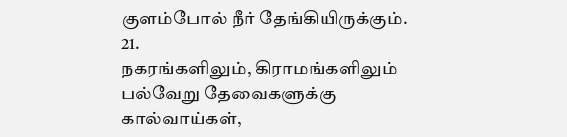குளம்போல் நீர் தேங்கியிருக்கும்.
21.
நகரங்களிலும், கிராமங்களிலும் பல்வேறு தேவைகளுக்கு கால்வாய்கள்,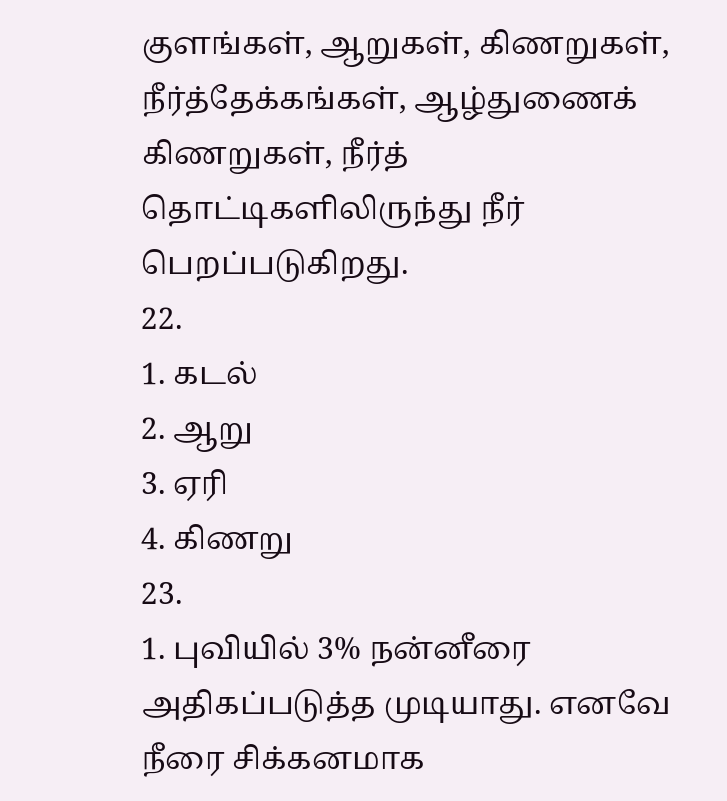குளங்கள், ஆறுகள், கிணறுகள், நீர்த்தேக்கங்கள், ஆழ்துணைக் கிணறுகள், நீர்த் தொட்டிகளிலிருந்து நீர் பெறப்படுகிறது.
22.
1. கடல்
2. ஆறு
3. ஏரி
4. கிணறு
23.
1. புவியில் 3% நன்னீரை அதிகப்படுத்த முடியாது. எனவே நீரை சிக்கனமாக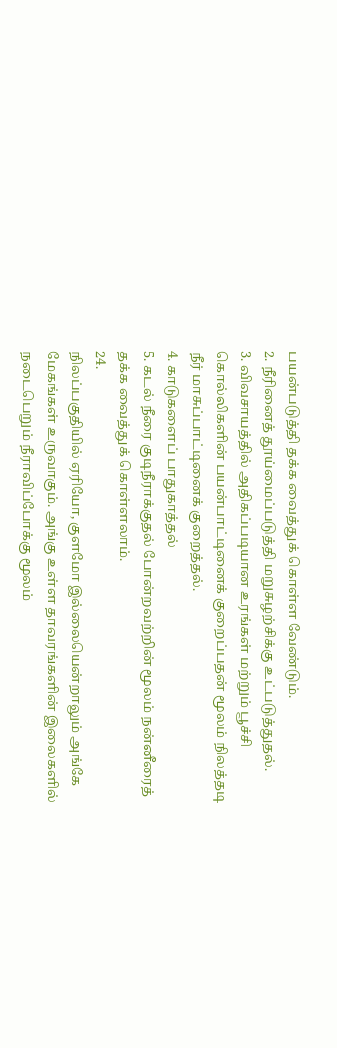பயன்படுத்தி தக்க வைத்துக் கொள்ள வேண்டும்.
2. நீரினைத் தூய்மைப்படுத்தி மறுசுழற்சிக்கு உட்படுத்துதல்.
3. விவசாயத்தில் அதிகப்படியான உரங்கள் மற்றும் பூச்சி கொல்லிகளின் பயன்பாட்டினைக் குறைப்பதன் மூலம் நிலத்தடி நீர் மாசுப்பாட்டினைக் குறைத்தல்.
4. காடுகளைப் பாதுகாத்தல்
5. கடல் நீரை குடிநீராக்குதல் போன்றவற்றின் மூலம் நன்னீரைத் தக்க வைத்துக் கொள்ளலாம்.
24.
நிலப்பகுதியில் ஏரியோ, குளமோ இல்லையென்றாலும் அங்கே மேகங்கள் உருவாகும். அங்கு உள்ள தாவரங்களின் இலைகளில் நடைபெறும் நீராவிப்போக்கு மூலம்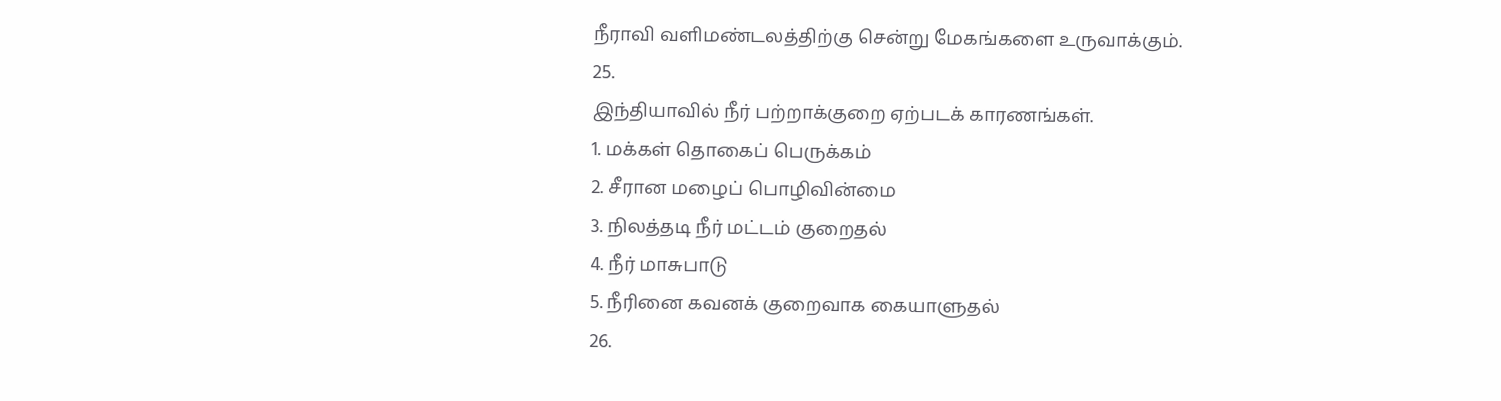நீராவி வளிமண்டலத்திற்கு சென்று மேகங்களை உருவாக்கும்.
25.
இந்தியாவில் நீர் பற்றாக்குறை ஏற்படக் காரணங்கள்.
1. மக்கள் தொகைப் பெருக்கம்
2. சீரான மழைப் பொழிவின்மை
3. நிலத்தடி நீர் மட்டம் குறைதல்
4. நீர் மாசுபாடு
5. நீரினை கவனக் குறைவாக கையாளுதல்
26.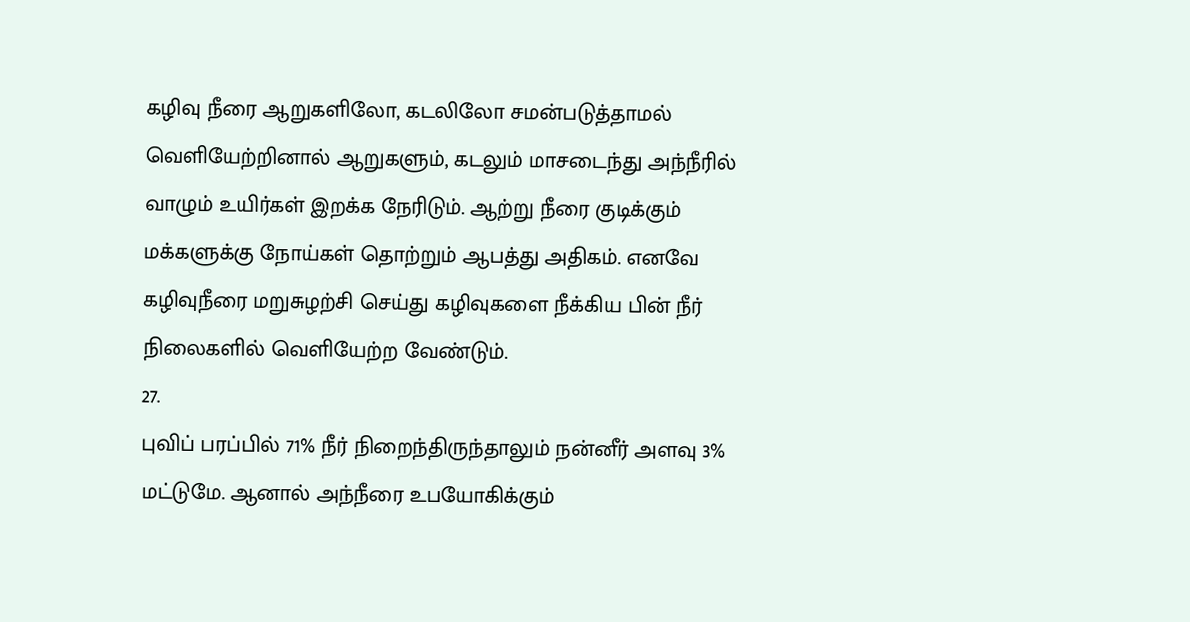கழிவு நீரை ஆறுகளிலோ, கடலிலோ சமன்படுத்தாமல் வெளியேற்றினால் ஆறுகளும், கடலும் மாசடைந்து அந்நீரில் வாழும் உயிர்கள் இறக்க நேரிடும். ஆற்று நீரை குடிக்கும் மக்களுக்கு நோய்கள் தொற்றும் ஆபத்து அதிகம். எனவே கழிவுநீரை மறுசுழற்சி செய்து கழிவுகளை நீக்கிய பின் நீர் நிலைகளில் வெளியேற்ற வேண்டும்.
27.
புவிப் பரப்பில் 71% நீர் நிறைந்திருந்தாலும் நன்னீர் அளவு 3% மட்டுமே. ஆனால் அந்நீரை உபயோகிக்கும்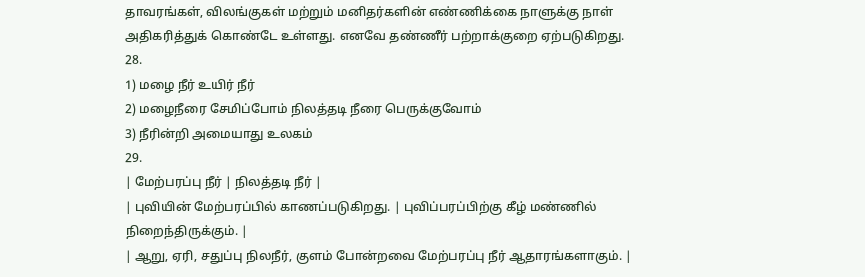தாவரங்கள், விலங்குகள் மற்றும் மனிதர்களின் எண்ணிக்கை நாளுக்கு நாள் அதிகரித்துக் கொண்டே உள்ளது. எனவே தண்ணீர் பற்றாக்குறை ஏற்படுகிறது.
28.
1) மழை நீர் உயிர் நீர்
2) மழைநீரை சேமிப்போம் நிலத்தடி நீரை பெருக்குவோம்
3) நீரின்றி அமையாது உலகம்
29.
| மேற்பரப்பு நீர் | நிலத்தடி நீர் |
| புவியின் மேற்பரப்பில் காணப்படுகிறது. | புவிப்பரப்பிற்கு கீழ் மண்ணில் நிறைந்திருக்கும். |
| ஆறு, ஏரி, சதுப்பு நிலநீர், குளம் போன்றவை மேற்பரப்பு நீர் ஆதாரங்களாகும். |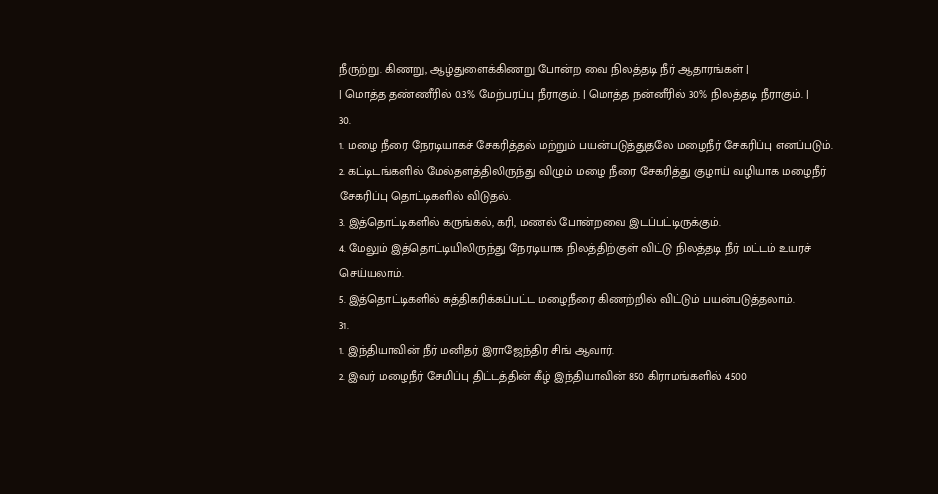நீருற்று. கிணறு, ஆழ்துளைக்கிணறு போன்ற வை நிலத்தடி நீர் ஆதாரங்கள் |
| மொத்த தண்ணீரில் 0.3% மேற்பரப்பு நீராகும். | மொத்த நன்னீரில் 30% நிலத்தடி நீராகும். |
30.
1. மழை நீரை நேரடியாகச் சேகரித்தல் மற்றும் பயன்படுத்துதலே மழைநீர் சேகரிப்பு எனப்படும்.
2. கட்டிடங்களில் மேல்தளத்திலிருந்து விழும் மழை நீரை சேகரித்து குழாய் வழியாக மழைநீர் சேகரிப்பு தொட்டிகளில் விடுதல்.
3. இத்தொட்டிகளில் கருங்கல், கரி, மணல் போன்றவை இடப்பட்டிருக்கும்.
4. மேலும் இத்தொட்டியிலிருந்து நேரடியாக நிலத்திற்குள் விட்டு நிலத்தடி நீர் மட்டம் உயரச் செய்யலாம்.
5. இத்தொட்டிகளில் சுத்திகரிக்கப்பட்ட மழைநீரை கிணற்றில் விட்டும் பயன்படுத்தலாம்.
31.
1. இந்தியாவின் நீர் மனிதர் இராஜேந்திர சிங் ஆவார்.
2. இவர் மழைநீர் சேமிப்பு திட்டத்தின் கீழ் இந்தியாவின் 850 கிராமங்களில் 4500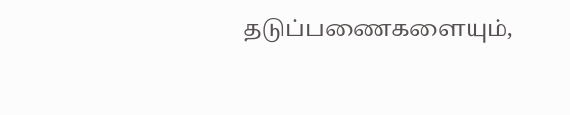தடுப்பணைகளையும்,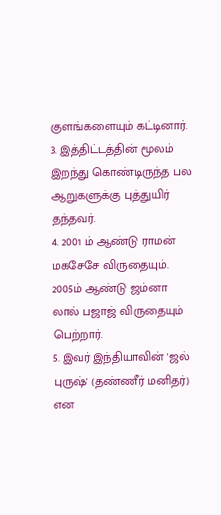குளங்களையும் கட்டினார்.
3. இத்திட்டத்தின் மூலம் இறந்து கொண்டிருந்த பல ஆறுகளுக்கு புத்துயிர் தந்தவர்.
4. 2001 ம் ஆண்டு ராமன் மகசேசே விருதையும். 2005ம் ஆண்டு ஜம்னா லால் பஜாஜ் விருதையும் பெற்றார்.
5. இவர் இந்தியாவின் 'ஜல் புருஷ்' (தண்ணீர் மனிதர்) என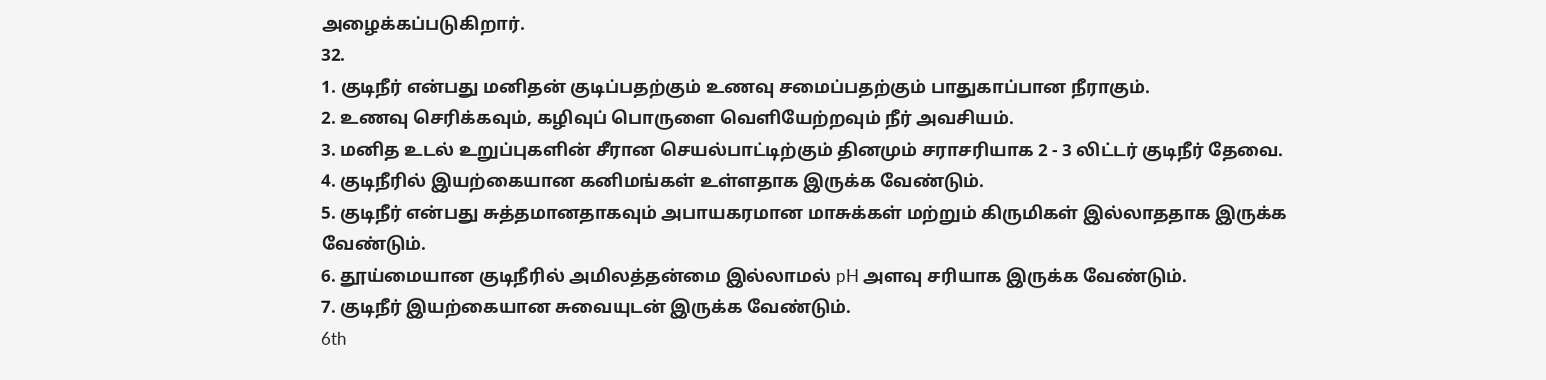அழைக்கப்படுகிறார்.
32.
1. குடிநீர் என்பது மனிதன் குடிப்பதற்கும் உணவு சமைப்பதற்கும் பாதுகாப்பான நீராகும்.
2. உணவு செரிக்கவும், கழிவுப் பொருளை வெளியேற்றவும் நீர் அவசியம்.
3. மனித உடல் உறுப்புகளின் சீரான செயல்பாட்டிற்கும் தினமும் சராசரியாக 2 - 3 லிட்டர் குடிநீர் தேவை.
4. குடிநீரில் இயற்கையான கனிமங்கள் உள்ளதாக இருக்க வேண்டும்.
5. குடிநீர் என்பது சுத்தமானதாகவும் அபாயகரமான மாசுக்கள் மற்றும் கிருமிகள் இல்லாததாக இருக்க வேண்டும்.
6. தூய்மையான குடிநீரில் அமிலத்தன்மை இல்லாமல் pH அளவு சரியாக இருக்க வேண்டும்.
7. குடிநீர் இயற்கையான சுவையுடன் இருக்க வேண்டும்.
6th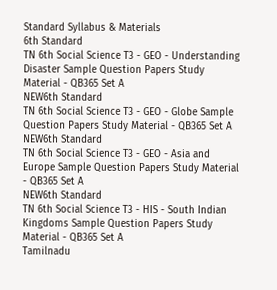Standard Syllabus & Materials
6th Standard
TN 6th Social Science T3 - GEO - Understanding Disaster Sample Question Papers Study Material - QB365 Set A
NEW6th Standard
TN 6th Social Science T3 - GEO - Globe Sample Question Papers Study Material - QB365 Set A
NEW6th Standard
TN 6th Social Science T3 - GEO - Asia and Europe Sample Question Papers Study Material - QB365 Set A
NEW6th Standard
TN 6th Social Science T3 - HIS - South Indian Kingdoms Sample Question Papers Study Material - QB365 Set A
Tamilnadu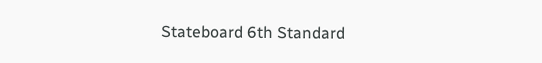Stateboard 6th Standard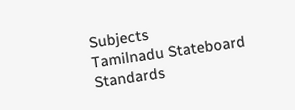Subjects
Tamilnadu Stateboard Standards